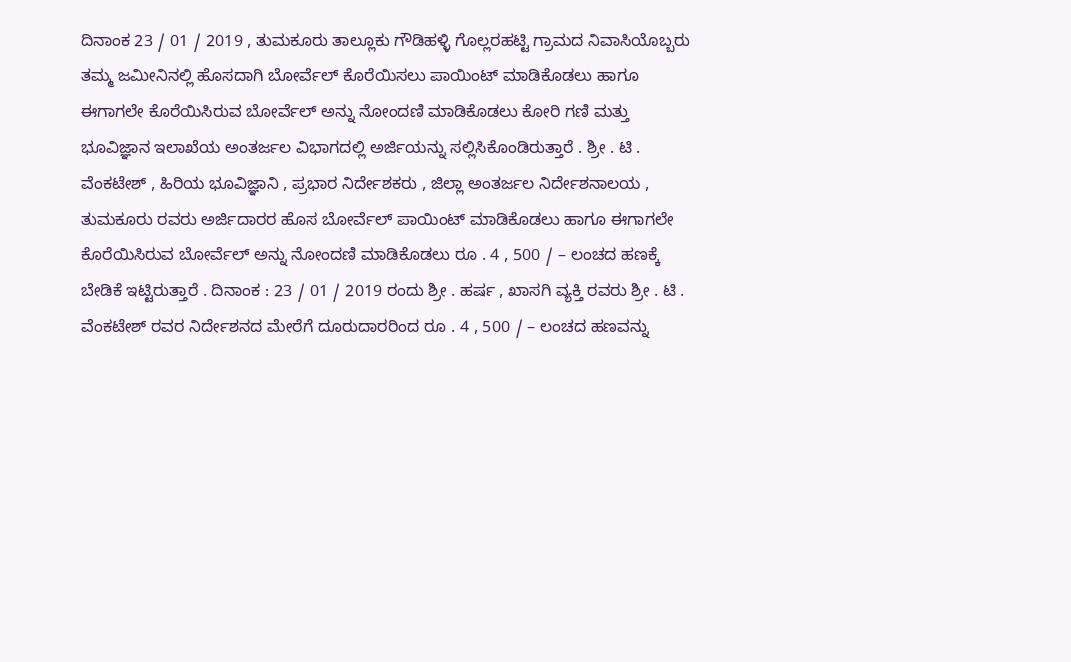ದಿನಾಂಕ 23 / 01 / 2019 , ತುಮಕೂರು ತಾಲ್ಲೂಕು ಗೌಡಿಹಳ್ಳಿ ಗೊಲ್ಲರಹಟ್ಟಿ ಗ್ರಾಮದ ನಿವಾಸಿಯೊಬ್ಬರು ತಮ್ಮ ಜಮೀನಿನಲ್ಲಿ ಹೊಸದಾಗಿ ಬೋರ್ವೆಲ್ ಕೊರೆಯಿಸಲು ಪಾಯಿಂಟ್ ಮಾಡಿಕೊಡಲು ಹಾಗೂ ಈಗಾಗಲೇ ಕೊರೆಯಿಸಿರುವ ಬೋರ್ವೆಲ್ ಅನ್ನು ನೋಂದಣಿ ಮಾಡಿಕೊಡಲು ಕೋರಿ ಗಣಿ ಮತ್ತು ಭೂವಿಜ್ಞಾನ ಇಲಾಖೆಯ ಅಂತರ್ಜಲ ವಿಭಾಗದಲ್ಲಿ ಅರ್ಜಿಯನ್ನು ಸಲ್ಲಿಸಿಕೊಂಡಿರುತ್ತಾರೆ . ಶ್ರೀ . ಟಿ . ವೆಂಕಟೇಶ್ , ಹಿರಿಯ ಭೂವಿಜ್ಞಾನಿ , ಪ್ರಭಾರ ನಿರ್ದೇಶಕರು , ಜಿಲ್ಲಾ ಅಂತರ್ಜಲ ನಿರ್ದೇಶನಾಲಯ , ತುಮಕೂರು ರವರು ಅರ್ಜಿದಾರರ ಹೊಸ ಬೋರ್ವೆಲ್ ಪಾಯಿಂಟ್ ಮಾಡಿಕೊಡಲು ಹಾಗೂ ಈಗಾಗಲೇ ಕೊರೆಯಿಸಿರುವ ಬೋರ್ವೆಲ್ ಅನ್ನು ನೋಂದಣಿ ಮಾಡಿಕೊಡಲು ರೂ . 4 , 500 / – ಲಂಚದ ಹಣಕ್ಕೆ ಬೇಡಿಕೆ ಇಟ್ಟಿರುತ್ತಾರೆ . ದಿನಾಂಕ : 23 / 01 / 2019 ರಂದು ಶ್ರೀ . ಹರ್ಷ , ಖಾಸಗಿ ವ್ಯಕ್ತಿ ರವರು ಶ್ರೀ . ಟಿ . ವೆಂಕಟೇಶ್ ರವರ ನಿರ್ದೇಶನದ ಮೇರೆಗೆ ದೂರುದಾರರಿಂದ ರೂ . 4 , 500 / – ಲಂಚದ ಹಣವನ್ನು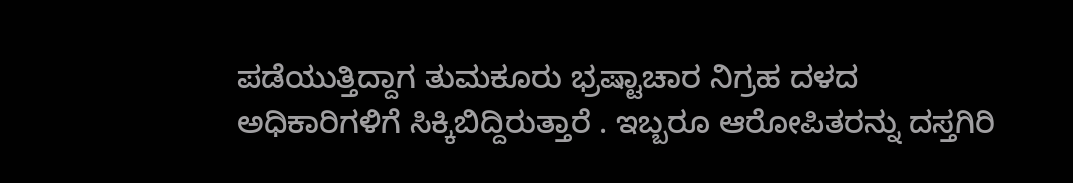ಪಡೆಯುತ್ತಿದ್ದಾಗ ತುಮಕೂರು ಭ್ರಷ್ಟಾಚಾರ ನಿಗ್ರಹ ದಳದ ಅಧಿಕಾರಿಗಳಿಗೆ ಸಿಕ್ಕಿಬಿದ್ದಿರುತ್ತಾರೆ . ಇಬ್ಬರೂ ಆರೋಪಿತರನ್ನು ದಸ್ತಗಿರಿ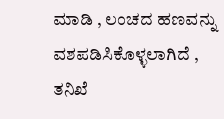ಮಾಡಿ , ಲಂಚದ ಹಣವನ್ನು ವಶಪಡಿಸಿಕೊಳ್ಳಲಾಗಿದೆ , ತನಿಖೆ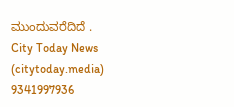ಮುಂದುವರೆದಿದೆ .
City Today News
(citytoday.media)
9341997936